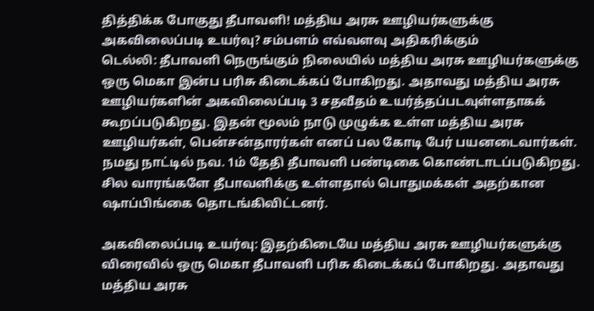தித்திக்க போகுது தீபாவளி! மத்திய அரசு ஊழியர்களுக்கு அகவிலைப்படி உயர்வு? சம்பளம் எவ்வளவு அதிகரிக்கும்
டெல்லி: தீபாவளி நெருங்கும் நிலையில் மத்திய அரசு ஊழியர்களுக்கு ஒரு மெகா இன்ப பரிசு கிடைக்கப் போகிறது. அதாவது மத்திய அரசு ஊழியர்களின் அகவிலைப்படி 3 சதவீதம் உயர்த்தப்படவுள்ளதாகக் கூறப்படுகிறது. இதன் மூலம் நாடு முழுக்க உள்ள மத்திய அரசு ஊழியர்கள், பென்சன்தாரர்கள் எனப் பல கோடி பேர் பயனடைவார்கள்.
நமது நாட்டில் நவ. 1ம் தேதி தீபாவளி பண்டிகை கொண்டாடப்படுகிறது. சில வாரங்களே தீபாவளிக்கு உள்ளதால் பொதுமக்கள் அதற்கான ஷாப்பிங்கை தொடங்கிவிட்டனர்.

அகவிலைப்படி உயர்வு: இதற்கிடையே மத்திய அரசு ஊழியர்களுக்கு விரைவில் ஒரு மெகா தீபாவளி பரிசு கிடைக்கப் போகிறது. அதாவது மத்திய அரசு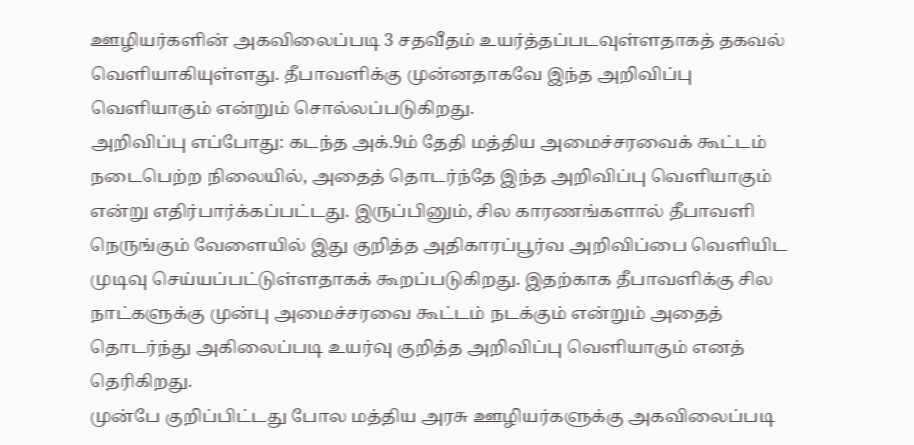ஊழியர்களின் அகவிலைப்படி 3 சதவீதம் உயர்த்தப்படவுள்ளதாகத் தகவல் வெளியாகியுள்ளது. தீபாவளிக்கு முன்னதாகவே இந்த அறிவிப்பு வெளியாகும் என்றும் சொல்லப்படுகிறது.
அறிவிப்பு எப்போது: கடந்த அக்.9ம் தேதி மத்திய அமைச்சரவைக் கூட்டம் நடைபெற்ற நிலையில், அதைத் தொடர்ந்தே இந்த அறிவிப்பு வெளியாகும் என்று எதிர்பார்க்கப்பட்டது. இருப்பினும், சில காரணங்களால் தீபாவளி நெருங்கும் வேளையில் இது குறித்த அதிகாரப்பூர்வ அறிவிப்பை வெளியிட முடிவு செய்யப்பட்டுள்ளதாகக் கூறப்படுகிறது. இதற்காக தீபாவளிக்கு சில நாட்களுக்கு முன்பு அமைச்சரவை கூட்டம் நடக்கும் என்றும் அதைத் தொடர்ந்து அகிலைப்படி உயர்வு குறித்த அறிவிப்பு வெளியாகும் எனத் தெரிகிறது.
முன்பே குறிப்பிட்டது போல மத்திய அரசு ஊழியர்களுக்கு அகவிலைப்படி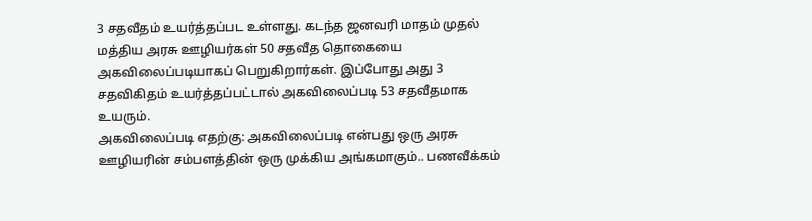3 சதவீதம் உயர்த்தப்பட உள்ளது. கடந்த ஜனவரி மாதம் முதல் மத்திய அரசு ஊழியர்கள் 50 சதவீத தொகையை அகவிலைப்படியாகப் பெறுகிறார்கள். இப்போது அது 3 சதவிகிதம் உயர்த்தப்பட்டால் அகவிலைப்படி 53 சதவீதமாக உயரும்.
அகவிலைப்படி எதற்கு: அகவிலைப்படி என்பது ஒரு அரசு ஊழியரின் சம்பளத்தின் ஒரு முக்கிய அங்கமாகும்.. பணவீக்கம்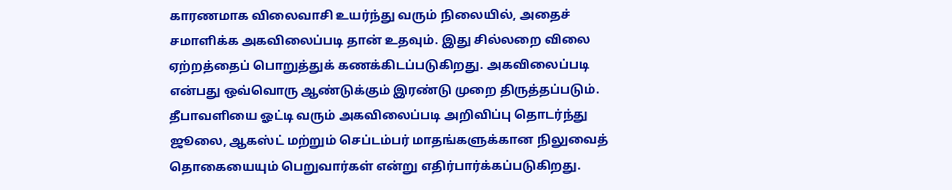காரணமாக விலைவாசி உயர்ந்து வரும் நிலையில், அதைச் சமாளிக்க அகவிலைப்படி தான் உதவும். இது சில்லறை விலை ஏற்றத்தைப் பொறுத்துக் கணக்கிடப்படுகிறது. அகவிலைப்படி என்பது ஒவ்வொரு ஆண்டுக்கும் இரண்டு முறை திருத்தப்படும்.
தீபாவளியை ஓட்டி வரும் அகவிலைப்படி அறிவிப்பு தொடர்ந்து ஜூலை, ஆகஸ்ட் மற்றும் செப்டம்பர் மாதங்களுக்கான நிலுவைத் தொகையையும் பெறுவார்கள் என்று எதிர்பார்க்கப்படுகிறது.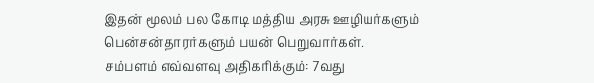இதன் மூலம் பல கோடி மத்திய அரசு ஊழியர்களும் பென்சன்தாரர்களும் பயன் பெறுவார்கள்.
சம்பளம் எவ்வளவு அதிகரிக்கும்: 7வது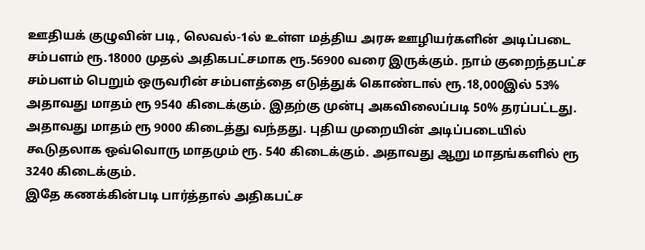ஊதியக் குழுவின் படி, லெவல்-1ல் உள்ள மத்திய அரசு ஊழியர்களின் அடிப்படை சம்பளம் ரூ.18000 முதல் அதிகபட்சமாக ரூ.56900 வரை இருக்கும். நாம் குறைந்தபட்ச சம்பளம் பெறும் ஒருவரின் சம்பளத்தை எடுத்துக் கொண்டால் ரூ.18,000இல் 53% அதாவது மாதம் ரூ 9540 கிடைக்கும். இதற்கு முன்பு அகவிலைப்படி 50% தரப்பட்டது. அதாவது மாதம் ரூ 9000 கிடைத்து வந்தது. புதிய முறையின் அடிப்படையில் கூடுதலாக ஒவ்வொரு மாதமும் ரூ. 540 கிடைக்கும். அதாவது ஆறு மாதங்களில் ரூ 3240 கிடைக்கும்.
இதே கணக்கின்படி பார்த்தால் அதிகபட்ச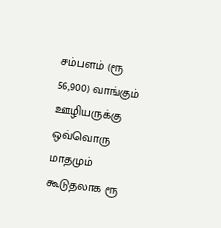சம்பளம் (ரூ 56,900) வாங்கும் ஊழியருக்கு ஒவ்வொரு மாதமும் கூடுதலாக ரூ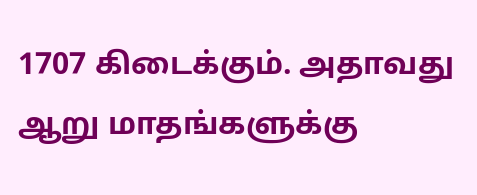1707 கிடைக்கும். அதாவது ஆறு மாதங்களுக்கு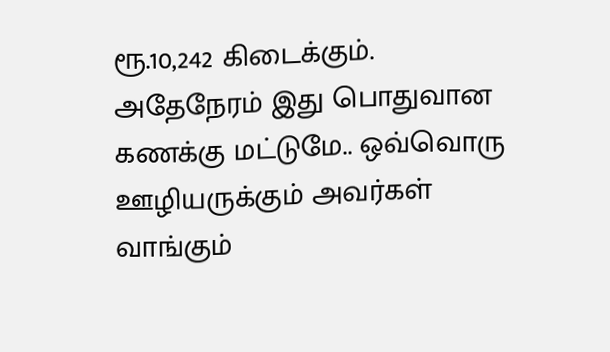ரூ.10,242 கிடைக்கும். அதேநேரம் இது பொதுவான கணக்கு மட்டுமே.. ஒவ்வொரு ஊழியருக்கும் அவர்கள் வாங்கும்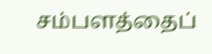சம்பளத்தைப்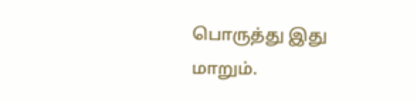பொருத்து இது மாறும்.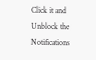Click it and Unblock the Notifications